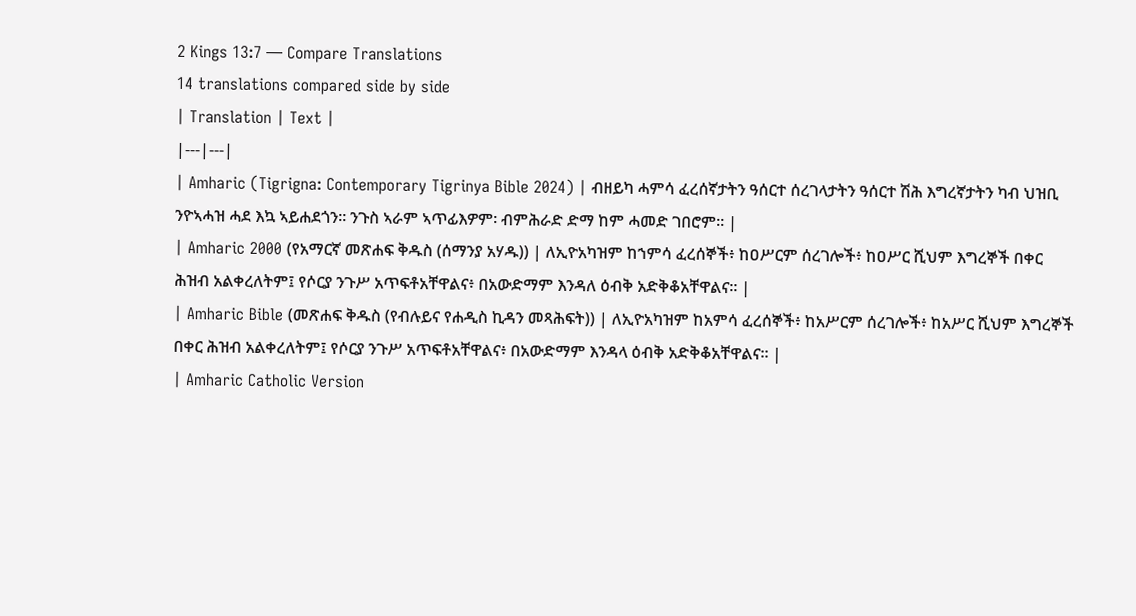2 Kings 13:7 — Compare Translations
14 translations compared side by side
| Translation | Text |
|---|---|
| Amharic (Tigrigna: Contemporary Tigrinya Bible 2024) | ብዘይካ ሓምሳ ፈረሰኛታትን ዓሰርተ ሰረገላታትን ዓሰርተ ሽሕ እግረኛታትን ካብ ህዝቢ ንዮኣሓዝ ሓደ እኳ ኣይሐደጎን። ንጉስ ኣራም ኣጥፊእዎም፡ ብምሕራድ ድማ ከም ሓመድ ገበሮም። |
| Amharic 2000 (የአማርኛ መጽሐፍ ቅዱስ (ሰማንያ አሃዱ)) | ለኢዮአካዝም ከኀምሳ ፈረሰኞች፥ ከዐሥርም ሰረገሎች፥ ከዐሥር ሺህም እግረኞች በቀር ሕዝብ አልቀረለትም፤ የሶርያ ንጉሥ አጥፍቶአቸዋልና፥ በአውድማም እንዳለ ዕብቅ አድቅቆአቸዋልና። |
| Amharic Bible (መጽሐፍ ቅዱስ (የብሉይና የሐዲስ ኪዳን መጻሕፍት)) | ለኢዮአካዝም ከአምሳ ፈረሰኞች፥ ከአሥርም ሰረገሎች፥ ከአሥር ሺህም እግረኞች በቀር ሕዝብ አልቀረለትም፤ የሶርያ ንጉሥ አጥፍቶአቸዋልና፥ በአውድማም እንዳላ ዕብቅ አድቅቆአቸዋልና። |
| Amharic Catholic Version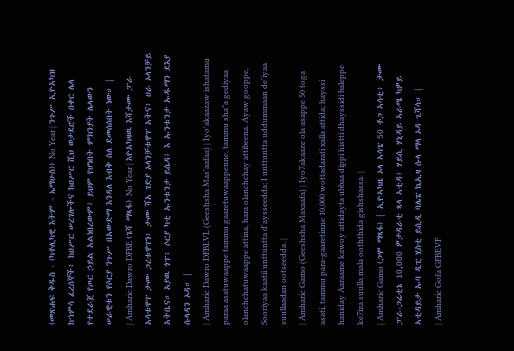(መጽሐፍ ቅዱስ - (ካቶሊካዊ እትም - ኤማሁስ)) No Year | ንጉሥ ኢዮአካዝ ከኀምሳ ፈረሰኞች፥ ከዐሥር ሠረገሎችና ከዐሥር ሺህ ወታደሮች በቀር ሌላ የተደራጀ የጦር ኃይል አልነበረውም፤ ይህም የሆነበት ምክንያት ሌላውን ሠራዊቱን የሶርያ ንጉሥ በአውድማ እንዳለ እብቅ ስለ ደመሰሰበት ነው። |
| Amharic Dawro DFBE (ጌሻ ማጻፋ) No Year | እዮአካዛዉ እሻታሙ ፓራ አሳቱዋፐ ታሙ ጋረቱዋፐነ፥ ታሙ ሻአ ገድያ ኦላንቻቱዋፐ አትና፥ ሀራ ኦላንቻይ አትቤና። አያዉ ጎፐ፥ ሶርያ ካቲ ኡንቱንታ ይሴዳ፤ እ ኡንቱንታ ኡዱማን ደእያ ሱላዳን ኦዳ። |
| Amharic Dawro DFBLVL (Geeshsha Mas'aafaa) | Iyo'akaazaw ishatamu paraa asatuwaappe tammu gaaretuwaappenne, tammu sha"a gediyaa olanchchatuwaappe attina, hara olanchchay attibeena. Ayaw gooppe, Sooriyaa kaatii unttuntta d'aysseedda; I unttuntta uddummaan de'iyaa suullaadan ootseedda. |
| Amharic Gamo (Geeshsha Maxaafa) | Iyo7akaaze ola asappe 50 toga asati, tammu para-gaaretinne 10,000 wottadarati xalla attida; hayssi haniday Aaraame kawoy attidayta ubbaa dippi histti dhayssidi baleppe ke7iza suulla mala ooththida gishshassa. |
| Amharic Gamo (ጋሞ ማጻፋ) | ኢዮኣካዜ ኦላ ኣሳፔ 50 ቶጋ ኣሳቲ፥ ታሙ ፓራ-ጋሬቲኔ 10,000 ዎታዳራቲ ጻላ ኣቲዳ፤ ሃይሲ ሃኒዳይ ኣራሜ ካዎይ ኣቲዳይታ ኡባ ዲፒ ሂስቲ ይሲዲ ባሌፔ ኬኢዛ ሱላ ማላ ኦዳ ጊሻሳ። |
| Amharic Gofa GFBEVF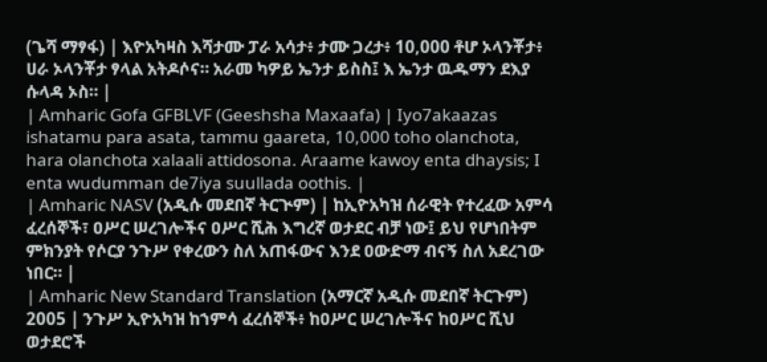(ጌሻ ማፃፋ) | እዮአካዛስ እሻታሙ ፓራ አሳታ፥ ታሙ ጋረታ፥ 10,000 ቶሆ ኦላንቾታ፥ ሀራ ኦላንቾታ ፃላል አትዶሶና። አራመ ካዎይ ኤንታ ይስስ፤ እ ኤንታ ዉዱማን ደእያ ሱላዳ ኦስ። |
| Amharic Gofa GFBLVF (Geeshsha Maxaafa) | Iyo7akaazas ishatamu para asata, tammu gaareta, 10,000 toho olanchota, hara olanchota xalaali attidosona. Araame kawoy enta dhaysis; I enta wudumman de7iya suullada oothis. |
| Amharic NASV (አዲሱ መደበኛ ትርጒም) | ከኢዮአካዝ ሰራዊት የተረፈው አምሳ ፈረሰኞች፣ ዐሥር ሠረገሎችና ዐሥር ሺሕ እግረኛ ወታደር ብቻ ነው፤ ይህ የሆነበትም ምክንያት የሶርያ ንጉሥ የቀረውን ስለ አጠፋውና እንደ ዐውድማ ብናኝ ስለ አደረገው ነበር። |
| Amharic New Standard Translation (አማርኛ አዲሱ መደበኛ ትርጉም) 2005 | ንጉሥ ኢዮአካዝ ከኀምሳ ፈረሰኞች፥ ከዐሥር ሠረገሎችና ከዐሥር ሺህ ወታደሮች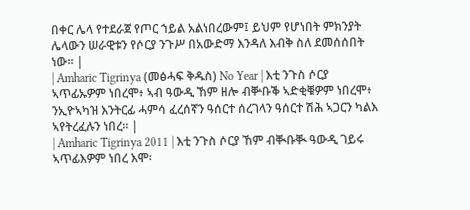በቀር ሌላ የተደራጀ የጦር ኀይል አልነበረውም፤ ይህም የሆነበት ምክንያት ሌላውን ሠራዊቱን የሶርያ ንጉሥ በአውድማ እንዳለ እብቅ ስለ ደመሰሰበት ነው። |
| Amharic Tigrinya (መፅሓፍ ቅዱስ) No Year | እቲ ንጉስ ሶርያ ኣጥፊኡዎም ነበረሞ፥ ኣብ ዓውዲ ኸም ዘሎ ብቝቡቕ ኣድቂቑዎም ነበረሞ፥ ንኢዮኣካዝ እንትርፊ ሓምሳ ፈረሰኛን ዓሰርተ ሰረገላን ዓሰርተ ሽሕ ኣጋርን ካልእ ኣየትረፈሉን ነበረ። |
| Amharic Tigrinya 2011 | እቲ ንጉስ ሶርያ ኸም ብቚቡቚ ዓውዲ ገይሩ ኣጥፊእዎም ነበረ እሞ፡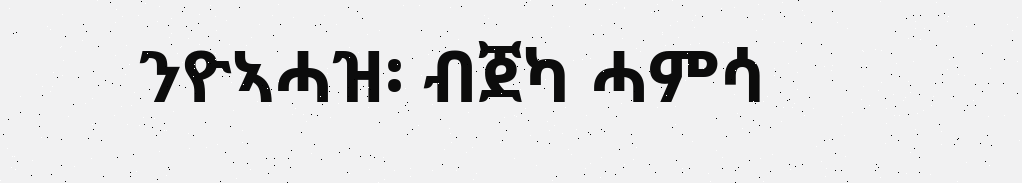ንዮኣሓዝ፡ ብጀካ ሓምሳ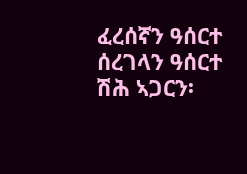ፈረሰኛን ዓሰርተ ሰረገላን ዓሰርተ ሽሕ ኣጋርን፡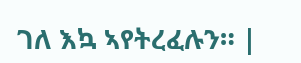ገለ እኳ ኣየትረፈሉን። |